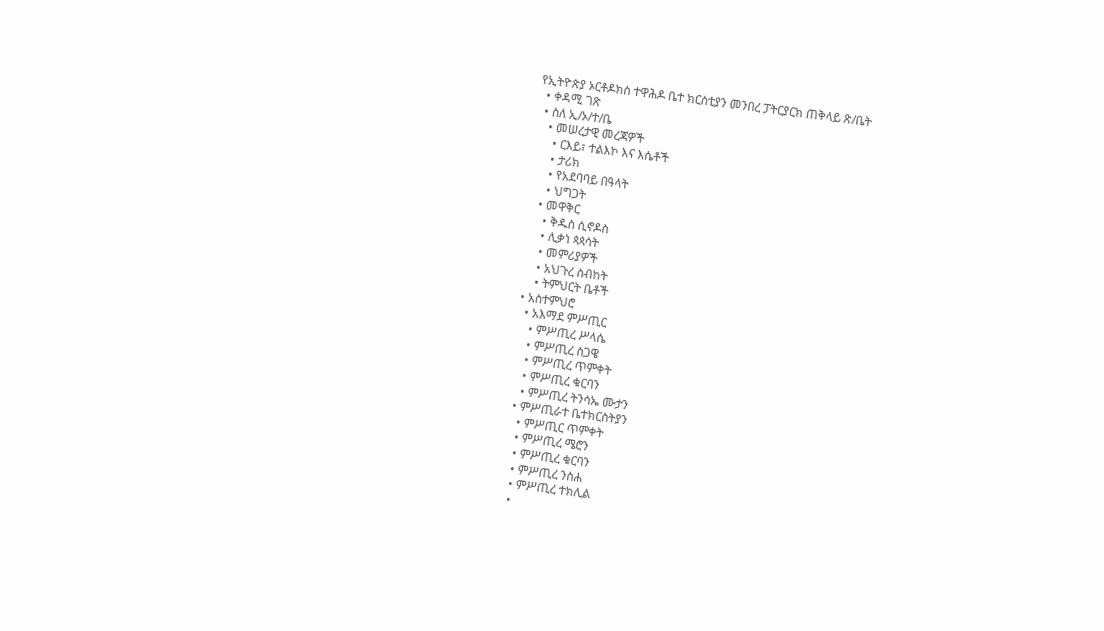የኢትዮጵያ ኦርቶዶክስ ተዋሕዶ ቤተ ክርስቲያን መንበረ ፓትርያርክ ጠቅላይ ጽ/ቤት
  • ቀዳሚ ገጽ
  • ስለ ኢ/ኦ/ተ/ቤ
    • መሠረታዊ መረጃዎች
      • ርእይ፣ ተልእኮ እና እሴቶች
      • ታሪክ
      • የአደባባይ በዓላት
      • ህግጋት
    • መዋቅር
      • ቅዱስ ሲኖዶስ
      • ሊቃነ ጳጳሳት
      • መምሪያዎች
      • አህጉረ ስብከት
      • ትምህርት ቤቶች
  • አስተምህሮ
    • አእማደ ምሥጢር
      • ምሥጢረ ሥላሴ
      • ምሥጢረ ስጋዌ
      • ምሥጢረ ጥምቀት
      • ምሥጢረ ቁርባን
      • ምሥጢረ ትንሳኤ ሙታን
    • ምሥጢራተ ቤተክርስትያን
      • ምሥጢር ጥምቀት
      • ምሥጢረ ሜሮን
      • ምሥጢረ ቁርባን
      • ምሥጢረ ንስሐ
      • ምሥጢረ ተክሊል
      •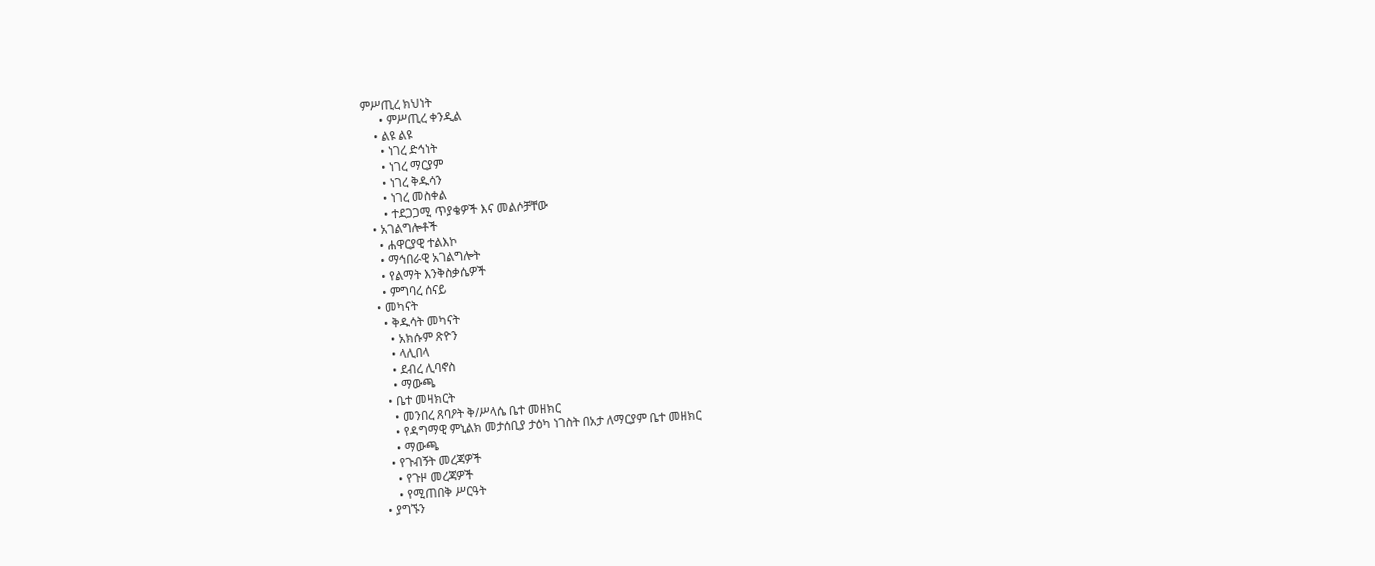ምሥጢረ ክህነት
      • ምሥጢረ ቀንዲል
    • ልዩ ልዩ
      • ነገረ ድኅነት
      • ነገረ ማርያም
      • ነገረ ቅዱሳን
      • ነገረ መስቀል
      • ተደጋጋሚ ጥያቄዎች እና መልሶቻቸው
  • አገልግሎቶች
    • ሐዋርያዊ ተልእኮ
    • ማኅበራዊ አገልግሎት
    • የልማት እንቅስቃሴዎች
    • ምግባረ ሰናይ
  • መካናት
    • ቅዱሳት መካናት
      • አክሱም ጽዮን
      • ላሊበላ
      • ደብረ ሊባኖስ
      • ማውጫ
    • ቤተ መዛክርት
      • መንበረ ጸባዖት ቅ/ሥላሴ ቤተ መዘክር
      • የዳግማዊ ምኒልክ መታሰቢያ ታዕካ ነገስት በአታ ለማርያም ቤተ መዘክር
      • ማውጫ
    • የጉብኝት መረጃዎች
      • የጉዞ መረጃዎች
      • የሚጠበቅ ሥርዓት
  • ያግኙን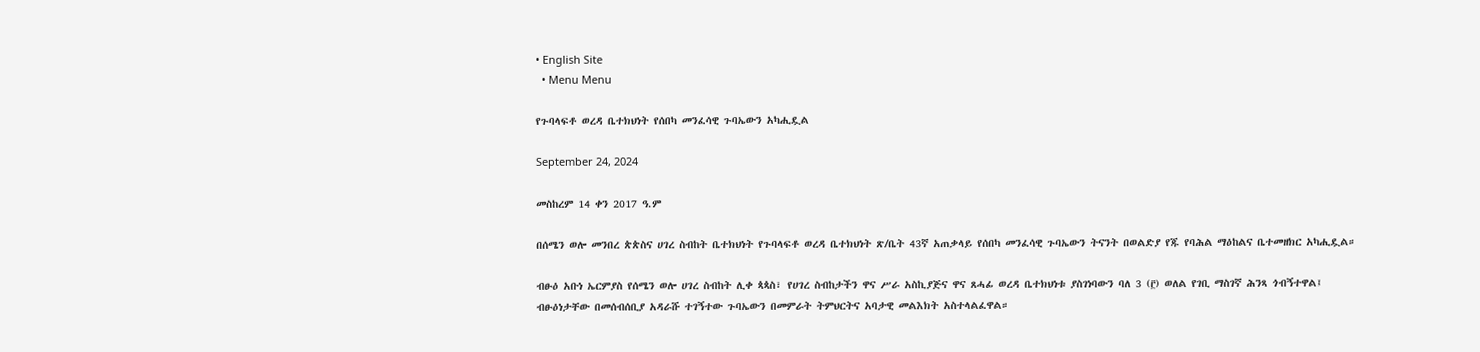• English Site
  • Menu Menu

የጉባላፍቶ ወረዳ ቤተክህነት የሰበካ መንፈሳዊ ጉባኤውን አካሒዷል

September 24, 2024

መስከረም 14 ቀን 2017 ዓ.ም

በሰሜን ወሎ መንበረ ጵጵስና ሀገረ ስብከት ቤተክህነት የጉባላፍቶ ወረዳ ቤተክህነት ጽ/ቤት 43ኛ አጠቃላይ የሰበካ መንፈሳዊ ጉባኤውን ትናንት በወልድያ የጁ የባሕል ማዕከልና ቤተመዘክር አካሒዷል።

ብፁዕ አቡነ ኤርምያስ የሰሜን ወሎ ሀገረ ስብከት ሊቀ ጳጳስ፣ የሀገረ ስብከታችን ዋና ሥራ አስኪያጅና ዋና ጸሓፊ ወረዳ ቤተክህነቱ ያስገነባውን ባለ 3 (፫) ወለል የገቢ ማስገኛ ሕንጻ ጎብኝተዋል፤ ብፁዕነታቸው በመሰብሰቢያ አዳራሹ ተገኝተው ጉባኤውን በመምራት ትምህርትና አባታዊ መልእክት አስተላልፈዋል።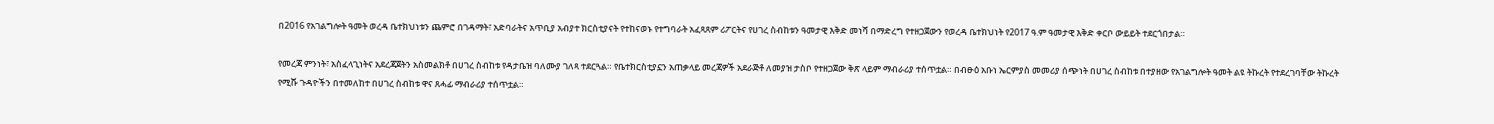በ2016 የአገልግሎት ዓመት ወረዳ ቤተክህነቱን ጨምሮ በገዳማት፣ አድባራትና አጥቢያ አብያተ ክርስቲያናት የተከናወኑ የተግባራት አፈጻጸም ሪፖርትና የሀገረ ስብከቱን ዓመታዊ እቅድ መነሻ በማድረግ የተዘጋጀውን የወረዳ ቤተክህነት የ2017 ዓ.ም ዓመታዊ እቅድ ቀርቦ ውይይት ተደርጎበታል።

የመረጃ ምንነት፣ አስፈላጊነትና አደረጃጀትን አስመልክቶ በሀገረ ስብከቱ የዳታቤዝ ባለሙያ ገለጻ ተደርጓል። የቤተክርስቲያኗን አጠቃላይ መረጃዎች አደራጅቶ ለመያዝ ታስቦ የተዘጋጀው ቅጽ ላይም ማብራሪያ ተሰጥቷል። በብፁዕ አቡነ ኤርምያስ መመሪያ ሰጭነት በሀገረ ስብከቱ በተያዘው የአገልግሎት ዓመት ልዩ ትኩረት የተደረገባቸው ትኩረት የሚሹ ጉዳዮችን በተመለከተ በሀገረ ስብከቱ ዋና ጸሓፊ ማብራሪያ ተሰጥቷል።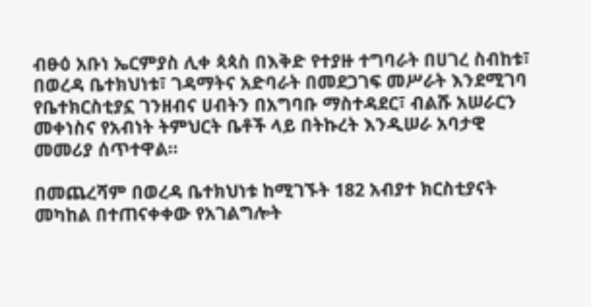ብፁዕ አቡነ ኤርምያስ ሊቀ ጳጳስ በእቅድ የተያዙ ተግባራት በሀገረ ስብከቱ፣ በወረዳ ቤተክህነቱ፣ ገዳማትና አድባራት በመደጋገፍ መሥራት እንደሚገባ የቤተክርስቲያኗ ገንዘብና ሀብትን በአግባቡ ማስተዳደር፣ ብልሹ አሠራርን መቀነስና የአብነት ትምህርት ቤቶች ላይ በትኩረት እንዲሠራ አባታዊ መመሪያ ሰጥተዋል።

በመጨረሻም በወረዳ ቤተክህነቱ ከሚገኙት 182 አብያተ ክርስቲያናት መካከል በተጠናቀቀው የአገልግሎት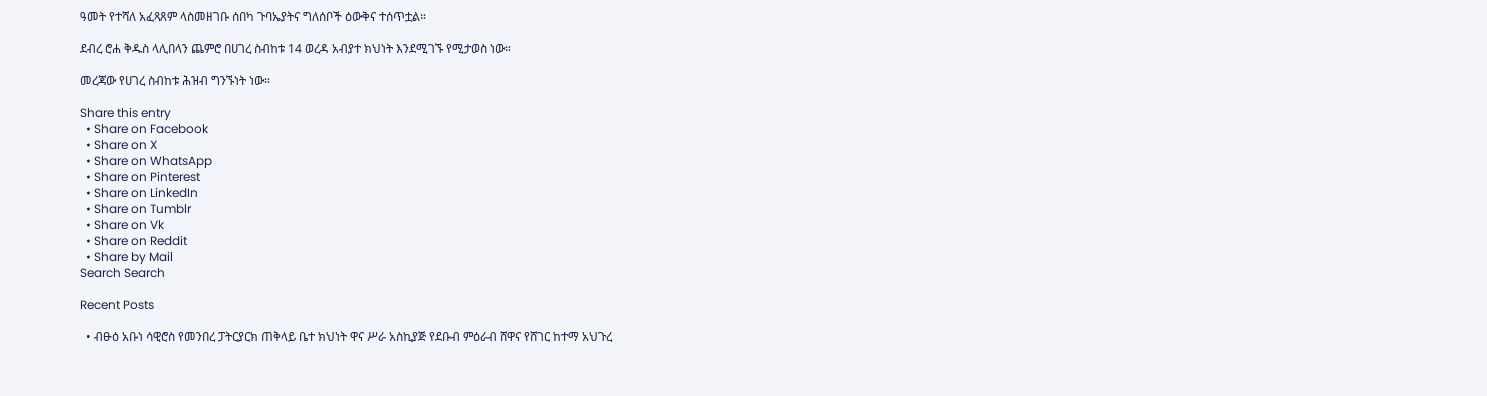ዓመት የተሻለ አፈጻጸም ላስመዘገቡ ሰበካ ጉባኤያትና ግለሰቦች ዕውቅና ተሰጥቷል።

ደብረ ሮሐ ቅዱስ ላሊበላን ጨምሮ በሀገረ ስብከቱ 14 ወረዳ አብያተ ክህነት እንደሚገኙ የሚታወስ ነው።

መረጃው የሀገረ ስብከቱ ሕዝብ ግንኙነት ነው።

Share this entry
  • Share on Facebook
  • Share on X
  • Share on WhatsApp
  • Share on Pinterest
  • Share on LinkedIn
  • Share on Tumblr
  • Share on Vk
  • Share on Reddit
  • Share by Mail
Search Search

Recent Posts

  • ብፁዕ አቡነ ሳዊሮስ የመንበረ ፓትርያርክ ጠቅላይ ቤተ ክህነት ዋና ሥራ አስኪያጅ የደቡብ ምዕራብ ሸዋና የሸገር ከተማ አህጉረ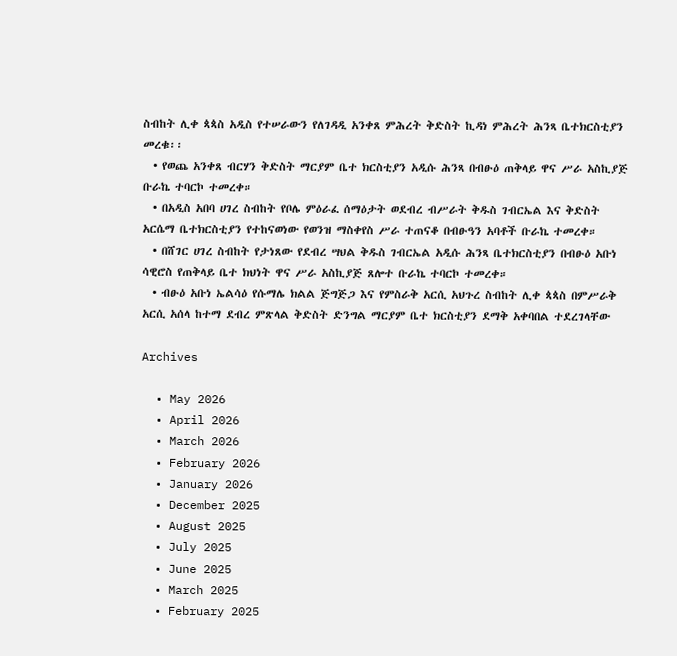ስብከት ሊቀ ጳጳስ አዲስ የተሠራውን የለገዳዲ አንቀጸ ምሕረት ቅድስት ኪዳነ ምሕረት ሕንጻ ቤተክርስቲያን መረቁ፡፡
  • የወጨ አንቀጸ ብርሃን ቅድስት ማርያም ቤተ ክርስቲያን አዲሱ ሕንጻ በብፁዕ ጠቅላይ ዋና ሥራ አስኪያጅ ቡራኬ ተባርኮ ተመረቀ።
  • በአዲስ አበባ ሀገረ ስብከት የቦሌ ምዕራፈ ሰማዕታት ወደብረ ብሥራት ቅዱስ ገብርኤል እና ቅድስት አርሴማ ቤተክርስቲያን የተከናወነው የወንዝ ማስቀየስ ሥራ ተጠናቆ በብፁዓን አባቶች ቡራኬ ተመረቀ።
  • በሸገር ሀገረ ስብከት የታነጸው የደብረ ሣህል ቅዱስ ገብርኤል አዲሱ ሕንጻ ቤተክርስቲያን በብፁዕ አቡነ ሳዊሮስ የጠቅላይ ቤተ ክህነት ዋና ሥራ አስኪያጅ ጸሎተ ቡራኬ ተባርኮ ተመረቀ።
  • ብፁዕ አቡነ ኤልሳዕ የሱማሌ ክልል ጅግጅጋ እና የምስራቅ አርሲ አህጉረ ስብከት ሊቀ ጳጳስ በምሥራቅ አርሲ አሰላ ከተማ ደብረ ምጽላል ቅድስት ድንግል ማርያም ቤተ ክርስቲያን ደማቅ አቀባበል ተደረገላቸው

Archives

  • May 2026
  • April 2026
  • March 2026
  • February 2026
  • January 2026
  • December 2025
  • August 2025
  • July 2025
  • June 2025
  • March 2025
  • February 2025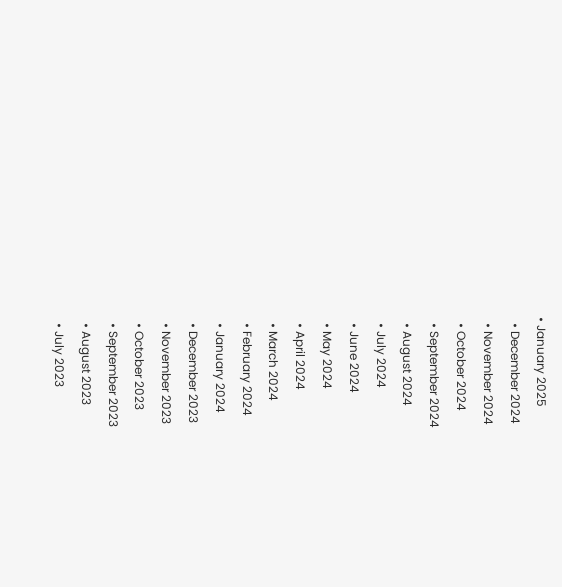• January 2025
  • December 2024
  • November 2024
  • October 2024
  • September 2024
  • August 2024
  • July 2024
  • June 2024
  • May 2024
  • April 2024
  • March 2024
  • February 2024
  • January 2024
  • December 2023
  • November 2023
  • October 2023
  • September 2023
  • August 2023
  • July 2023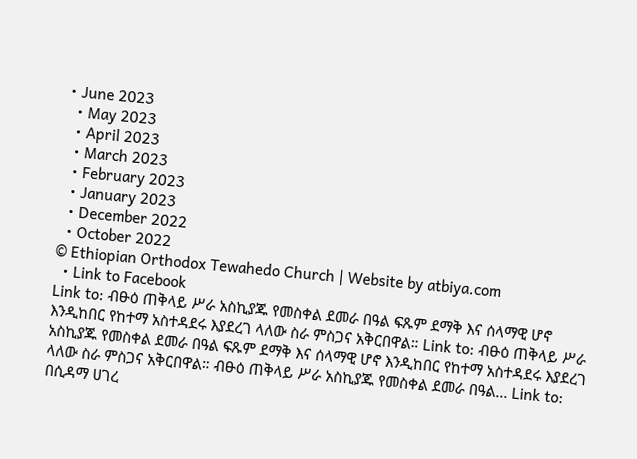• June 2023
  • May 2023
  • April 2023
  • March 2023
  • February 2023
  • January 2023
  • December 2022
  • October 2022
© Ethiopian Orthodox Tewahedo Church | Website by atbiya.com
  • Link to Facebook
Link to: ብፁዕ ጠቅላይ ሥራ አስኪያጁ የመስቀል ደመራ በዓል ፍጹም ደማቅ እና ሰላማዊ ሆኖ እንዲከበር የከተማ አስተዳደሩ እያደረገ ላለው ስራ ምስጋና አቅርበዋል። Link to: ብፁዕ ጠቅላይ ሥራ አስኪያጁ የመስቀል ደመራ በዓል ፍጹም ደማቅ እና ሰላማዊ ሆኖ እንዲከበር የከተማ አስተዳደሩ እያደረገ ላለው ስራ ምስጋና አቅርበዋል። ብፁዕ ጠቅላይ ሥራ አስኪያጁ የመስቀል ደመራ በዓል... Link to: በሲዳማ ሀገረ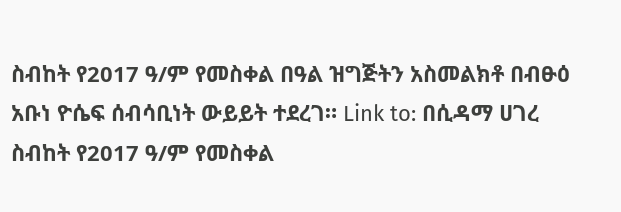ስብከት የ2017 ዓ/ም የመስቀል በዓል ዝግጅትን አስመልክቶ በብፁዕ አቡነ ዮሴፍ ሰብሳቢነት ውይይት ተደረገ። Link to: በሲዳማ ሀገረ ስብከት የ2017 ዓ/ም የመስቀል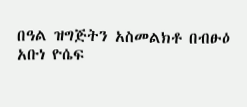በዓል ዝግጅትን አስመልክቶ በብፁዕ አቡነ ዮሴፍ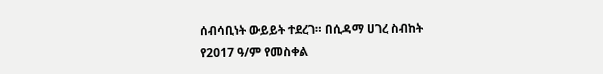ሰብሳቢነት ውይይት ተደረገ። በሲዳማ ሀገረ ስብከት የ2017 ዓ/ም የመስቀል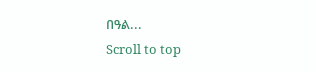በዓል...
Scroll to top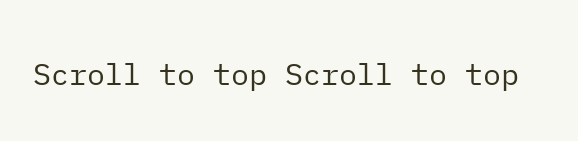Scroll to top Scroll to top